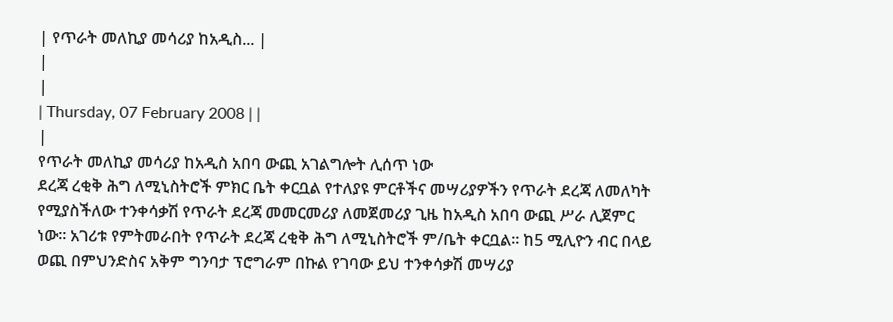| የጥራት መለኪያ መሳሪያ ከአዲስ... |
|
|
| Thursday, 07 February 2008 | |
|
የጥራት መለኪያ መሳሪያ ከአዲስ አበባ ውጪ አገልግሎት ሊሰጥ ነው
ደረጃ ረቂቅ ሕግ ለሚኒስትሮች ምክር ቤት ቀርቧል የተለያዩ ምርቶችና መሣሪያዎችን የጥራት ደረጃ ለመለካት የሚያስችለው ተንቀሳቃሽ የጥራት ደረጃ መመርመሪያ ለመጀመሪያ ጊዜ ከአዲስ አበባ ውጪ ሥራ ሊጀምር ነው፡፡ አገሪቱ የምትመራበት የጥራት ደረጃ ረቂቅ ሕግ ለሚኒስትሮች ም/ቤት ቀርቧል፡፡ ከ5 ሚሊዮን ብር በላይ ወጪ በምህንድስና አቅም ግንባታ ፕሮግራም በኩል የገባው ይህ ተንቀሳቃሽ መሣሪያ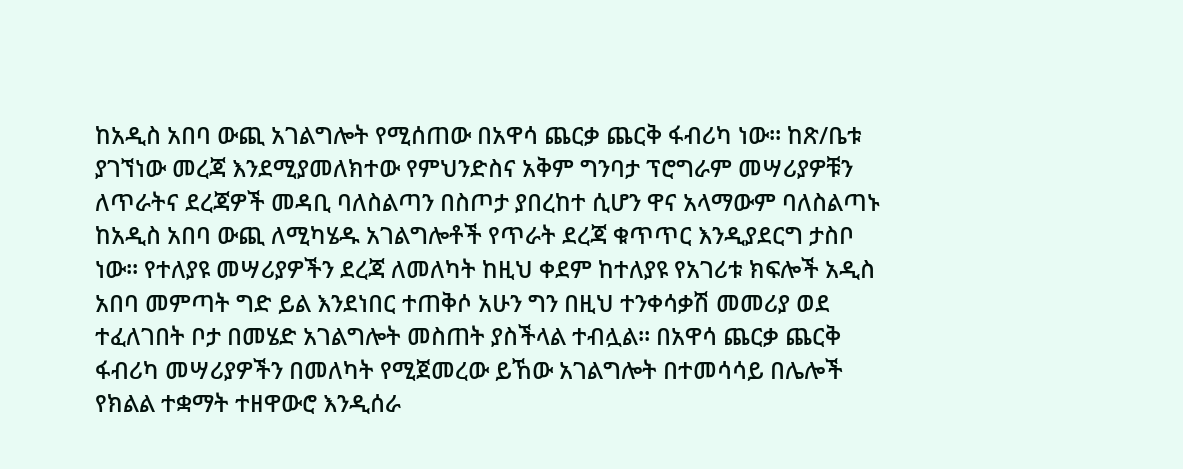ከአዲስ አበባ ውጪ አገልግሎት የሚሰጠው በአዋሳ ጨርቃ ጨርቅ ፋብሪካ ነው፡፡ ከጽ/ቤቱ ያገኘነው መረጃ እንደሚያመለክተው የምህንድስና አቅም ግንባታ ፕሮግራም መሣሪያዎቹን ለጥራትና ደረጃዎች መዳቢ ባለስልጣን በስጦታ ያበረከተ ሲሆን ዋና አላማውም ባለስልጣኑ ከአዲስ አበባ ውጪ ለሚካሄዱ አገልግሎቶች የጥራት ደረጃ ቁጥጥር እንዲያደርግ ታስቦ ነው፡፡ የተለያዩ መሣሪያዎችን ደረጃ ለመለካት ከዚህ ቀደም ከተለያዩ የአገሪቱ ክፍሎች አዲስ አበባ መምጣት ግድ ይል እንደነበር ተጠቅሶ አሁን ግን በዚህ ተንቀሳቃሽ መመሪያ ወደ ተፈለገበት ቦታ በመሄድ አገልግሎት መስጠት ያስችላል ተብሏል፡፡ በአዋሳ ጨርቃ ጨርቅ ፋብሪካ መሣሪያዎችን በመለካት የሚጀመረው ይኸው አገልግሎት በተመሳሳይ በሌሎች የክልል ተቋማት ተዘዋውሮ እንዲሰራ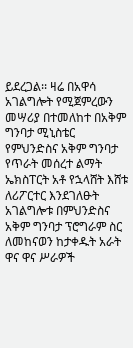ይደረጋል፡፡ ዛሬ በአዋሳ አገልግሎት የሚጀምረውን መሣሪያ በተመለከተ በአቅም ግንባታ ሚኒስቴር የምህንድስና አቅም ግንባታ የጥራት መሰረተ ልማት ኤክስፐርት አቶ የኋላሸት እሸቱ ለሪፖርተር እንደገለፁት አገልግሎቱ በምህንድስና አቅም ግንባታ ፕሮግራም ስር ለመከናወን ከታቀዱት አራት ዋና ዋና ሥራዎች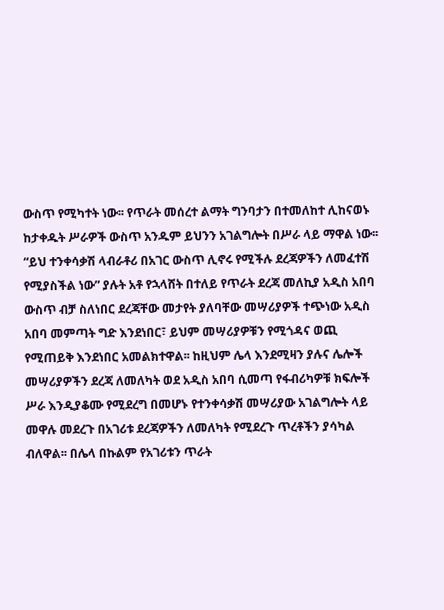ውስጥ የሚካተት ነው፡፡ የጥራት መሰረተ ልማት ግንባታን በተመለከተ ሊከናወኑ ከታቀዱት ሥራዎች ውስጥ አንዱም ይህንን አገልግሎት በሥራ ላይ ማዋል ነው፡፡ “ይህ ተንቀሳቃሽ ላብራቶሪ በአገር ውስጥ ሊኖሩ የሚችሉ ደረጃዎችን ለመፈተሽ የሚያስችል ነው” ያሉት አቶ የኋላሸት በተለይ የጥራት ደረጃ መለኪያ አዲስ አበባ ውስጥ ብቻ ስለነበር ደረጃቸው መታየት ያለባቸው መሣሪያዎች ተጭነው አዲስ አበባ መምጣት ግድ እንደነበር፣ ይህም መሣሪያዎቹን የሚጎዳና ወጪ የሚጠይቅ እንደነበር አመልክተዋል፡፡ ከዚህም ሌላ እንደሚዛን ያሉና ሌሎች መሣሪያዎችን ደረጃ ለመለካት ወደ አዲስ አበባ ሲመጣ የፋብሪካዎቹ ክፍሎች ሥራ እንዲያቆሙ የሚደረግ በመሆኑ የተንቀሳቃሽ መሣሪያው አገልግሎት ላይ መዋሉ መደረጉ በአገሪቱ ደረጃዎችን ለመለካት የሚደረጉ ጥረቶችን ያሳካል ብለዋል፡፡ በሌላ በኩልም የአገሪቱን ጥራት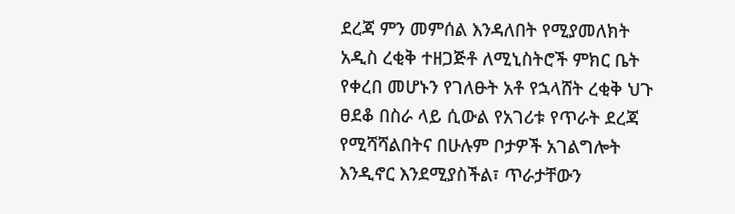ደረጃ ምን መምሰል እንዳለበት የሚያመለክት አዲስ ረቂቅ ተዘጋጅቶ ለሚኒስትሮች ምክር ቤት የቀረበ መሆኑን የገለፁት አቶ የኋላሸት ረቂቅ ህጉ ፀደቆ በስራ ላይ ሲውል የአገሪቱ የጥራት ደረጃ የሚሻሻልበትና በሁሉም ቦታዎች አገልግሎት እንዲኖር እንደሚያስችል፣ ጥራታቸውን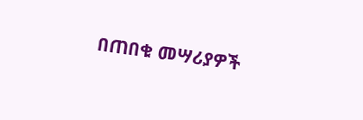በጠበቁ መሣሪያዎች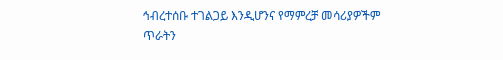ኅብረተሰቡ ተገልጋይ እንዲሆንና የማምረቻ መሳሪያዎችም ጥራትን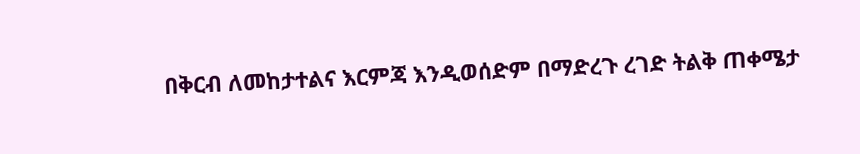በቅርብ ለመከታተልና እርምጃ እንዲወሰድም በማድረጉ ረገድ ትልቅ ጠቀሜታ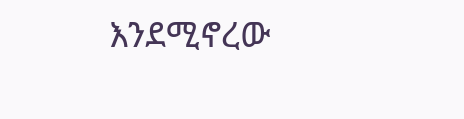እንደሚኖረው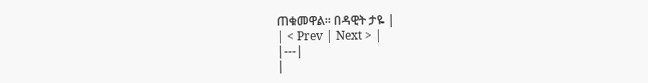ጠቁመዋል፡፡ በዳዊት ታዬ |
| < Prev | Next > |
|---|
|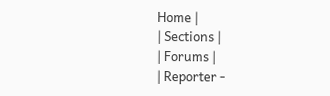Home |
| Sections |
| Forums |
| Reporter -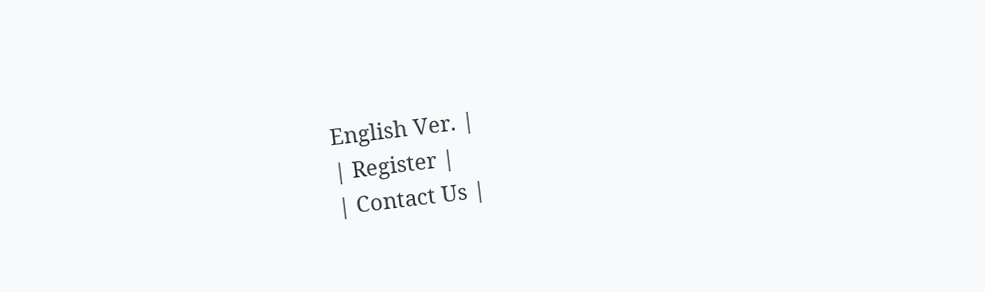English Ver. |
| Register |
| Contact Us |